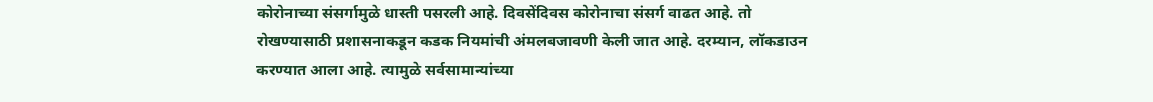कोरोनाच्या संसर्गामुळे धास्ती पसरली आहे. दिवसेंदिवस कोरोनाचा संसर्ग वाढत आहे. तो रोखण्यासाठी प्रशासनाकडून कडक नियमांची अंमलबजावणी केली जात आहे. दरम्यान, लॉकडाउन करण्यात आला आहे. त्यामुळे सर्वसामान्यांच्या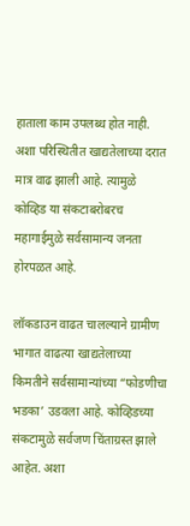हाताला काम उपलब्ध होत नाही. अशा परिस्थितीत खाद्यतेलाच्या दरात मात्र वाढ झाली आहे. त्यामुळे कोव्हिड या संकटाबरोबरच महागाईमुळे सर्वसामान्य जनता होरपळत आहे.

लॉकडाउन वाढत चालल्याने ग्रामीण भागात वाढत्या खाद्यतेलाच्या किमतीने सर्वसामान्यांच्या “फोडणीचा भडका’ उडवला आहे. कोव्हिडच्या संकटामुळे सर्वजण चिंताग्रस्त झाले आहेत. अशा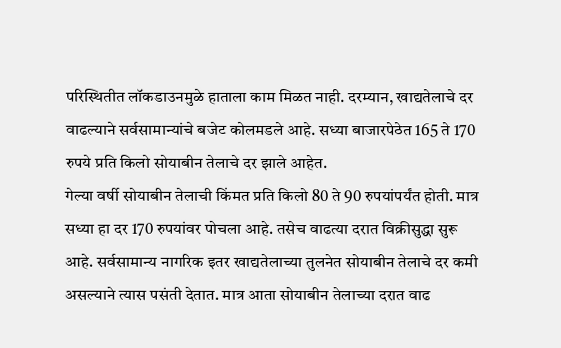परिस्थितीत लॉकडाउनमुळे हाताला काम मिळत नाही. दरम्यान, खाद्यतेलाचे दर वाढल्याने सर्वसामान्यांचे बजेट कोलमडले आहे. सध्या बाजारपेठेत 165 ते 170 रुपये प्रति किलो सोयाबीन तेलाचे दर झाले आहेत.
गेल्या वर्षी सोयाबीन तेलाची किंमत प्रति किलो 80 ते 90 रुपयांपर्यंत होती. मात्र सध्या हा दर 170 रुपयांवर पोचला आहे. तसेच वाढत्या दरात विक्रीसुद्धा सुरू आहे. सर्वसामान्य नागरिक इतर खाद्यतेलाच्या तुलनेत सोयाबीन तेलाचे दर कमी असल्याने त्यास पसंती देतात. मात्र आता सोयाबीन तेलाच्या दरात वाढ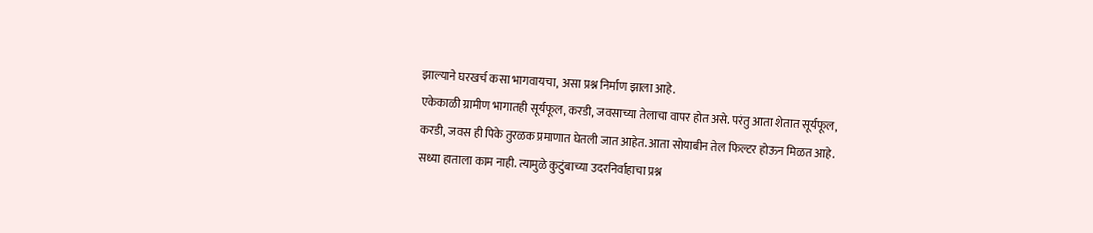झाल्याने घरखर्च कसा भागवायचा, असा प्रश्न निर्माण झाला आहे.
एकेकाळी ग्रामीण भागातही सूर्यफूल, करडी, जवसाच्या तेलाचा वापर होत असे. परंतु आता शेतात सूर्यफूल, करडी, जवस ही पिके तुरळक प्रमाणात घेतली जात आहेत. आता सोयाबीन तेल फिल्टर होऊन मिळत आहे.
सध्या हाताला काम नाही. त्यामुळे कुटुंबाच्या उदरनिर्वाहाचा प्रश्न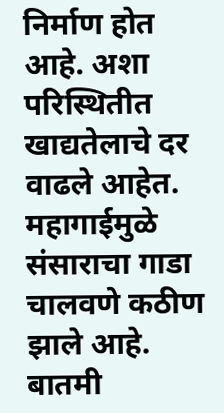निर्माण होत आहे. अशा परिस्थितीत खाद्यतेलाचे दर वाढले आहेत. महागाईमुळे संसाराचा गाडा चालवणे कठीण झाले आहे.
बातमी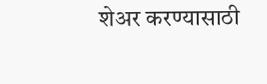शेअर करण्यासाठी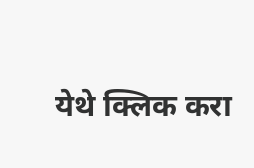येथे क्लिक करा